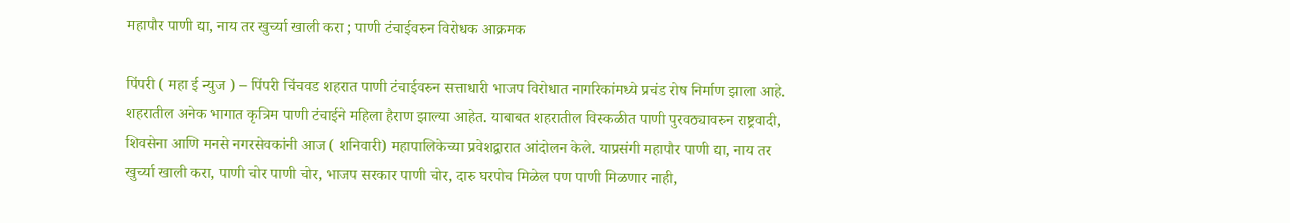महापौर पाणी द्या, नाय तर खुर्च्या खाली करा ; पाणी टंचाईवरुन विरोधक आक्रमक

पिंपरी ( महा ई न्युज ) – पिंपरी चिंचवड शहरात पाणी टंचाईवरुन सत्ताधारी भाजप विरोधात नागरिकांमध्ये प्रचंड रोष निर्माण झाला आहे. शहरातील अनेक भागात कृत्रिम पाणी टंचाईने महिला हैराण झाल्या आहेत. याबाबत शहरातील विस्कळीत पाणी पुरवठ्यावरुन राष्ट्रवादी, शिवसेना आणि मनसे नगरसेवकांनी आज ( शनिवारी) महापालिकेच्या प्रवेशद्वारात आंदोलन केले. याप्रसंगी महापौर पाणी द्या, नाय तर खुर्च्या खाली करा, पाणी चोर पाणी चोर, भाजप सरकार पाणी चोर, दारु घरपोच मिळेल पण पाणी मिळणार नाही,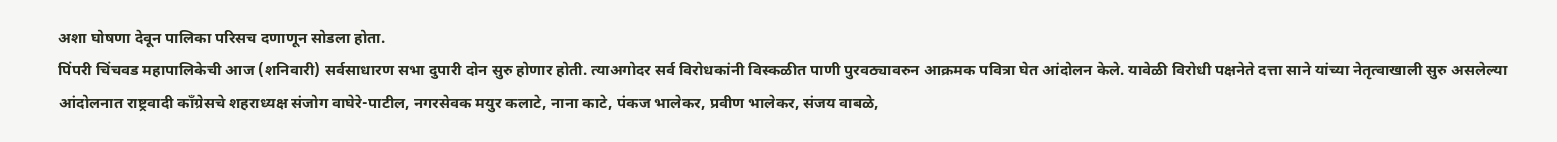अशा घोषणा देवून पालिका परिसच दणाणून सोडला होता.
पिंपरी चिंचवड महापालिकेची आज (शनिवारी) सर्वसाधारण सभा दुपारी दोन सुरु होणार होती. त्याअगोदर सर्व विरोधकांनी विस्कळीत पाणी पुरवठ्यावरुन आक्रमक पवित्रा घेत आंदोलन केले. यावेळी विरोधी पक्षनेते दत्ता साने यांच्या नेतृत्वाखाली सुरु असलेल्या आंदोलनात राष्ट्रवादी काँग्रेसचे शहराध्यक्ष संजोग वाघेरे-पाटील, नगरसेवक मयुर कलाटे, नाना काटे, पंकज भालेकर, प्रवीण भालेकर, संजय वाबळे,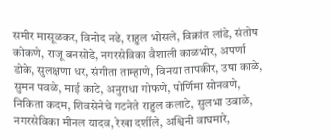समीर मासूळकर, विनोद नढे, राहुल भोसले, विक्रांत लांडे, संतोष कोकणे, राजू बनसोडे, नगरसेविका वैशाली काळभोर, अपर्णा डोके, सुलक्षणा धर, संगीता ताम्हाणे, विनया तापकीर, उषा काळे, सुमन पवळे, माई काटे, अनुराधा गोफणे, पोर्णिमा सोनवणे, निकिता कदम, शिवसेनेचे गटनेते राहुल कलाटे, सुलभा उबाळे, नगरसेविका मीनल यादव, रेखा दर्शीले, अश्विनी वाघमारे,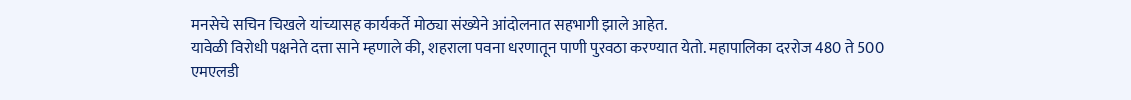मनसेचे सचिन चिखले यांच्यासह कार्यकर्ते मोठ्या संख्येने आंदोलनात सहभागी झाले आहेत.
यावेळी विरोधी पक्षनेते दत्ता साने म्हणाले की, शहराला पवना धरणातून पाणी पुरवठा करण्यात येतो. महापालिका दररोज 480 ते 500 एमएलडी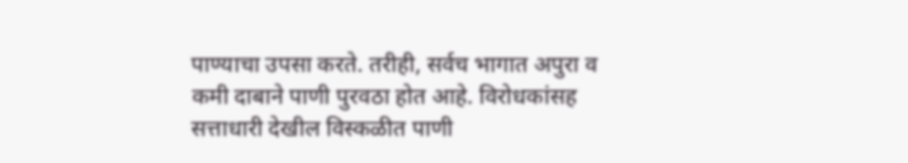पाण्याचा उपसा करते. तरीही, सर्वच भागात अपुरा व कमी दाबाने पाणी पुरवठा होत आहे. विरोधकांसह सत्ताधारी देखील विस्कळीत पाणी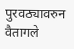पुरवठ्यावरुन वैतागले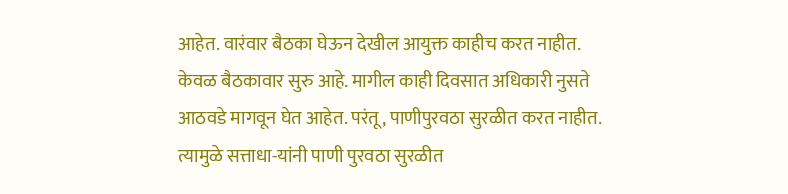आहेत. वारंवार बैठका घेऊन देखील आयुक्त काहीच करत नाहीत. केवळ बैठकावार सुरु आहे. मागील काही दिवसात अधिकारी नुसते आठवडे मागवून घेत आहेत. परंतू, पाणीपुरवठा सुरळीत करत नाहीत. त्यामुळे सत्ताधा-यांनी पाणी पुरवठा सुरळीत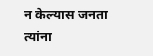न केल्यास जनता त्यांना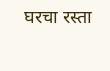घरचा रस्ता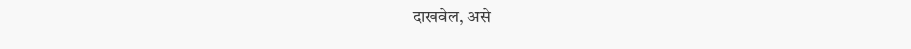दाखवेल, असे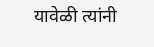यावेळी त्यांनी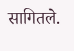सागितले.